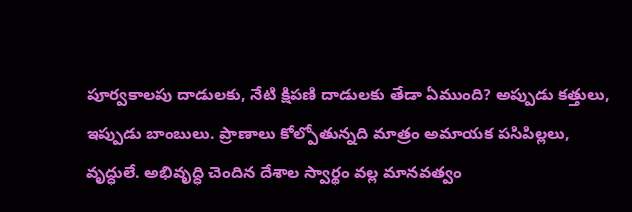పూర్వకాలపు దాడులకు, నేటి క్షిపణి దాడులకు తేడా ఏముంది? అప్పుడు కత్తులు, ఇప్పుడు బాంబులు. ప్రాణాలు కోల్పోతున్నది మాత్రం అమాయక పసిపిల్లలు, వృద్ధులే. అభివృద్ధి చెందిన దేశాల స్వార్థం వల్ల మానవత్వం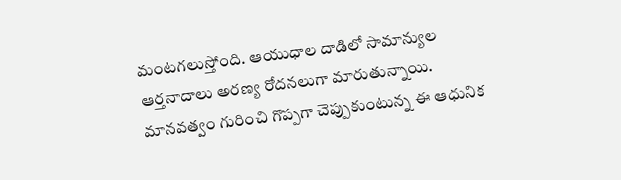మంటగలుస్తోంది. ఆయుధాల దాడిలో సామాన్యుల ఆర్తనాదాలు అరణ్య రోదనలుగా మారుతున్నాయి. మానవత్వం గురించి గొప్పగా చెప్పుకుంటున్న ఈ ఆధునిక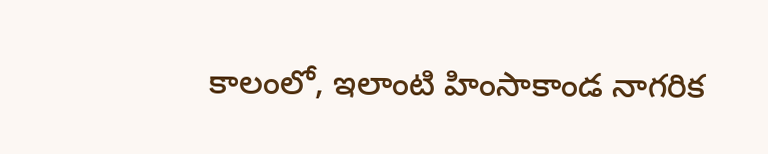కాలంలో, ఇలాంటి హింసాకాండ నాగరిక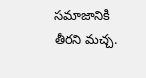సమాజానికి తీరని మచ్చ.